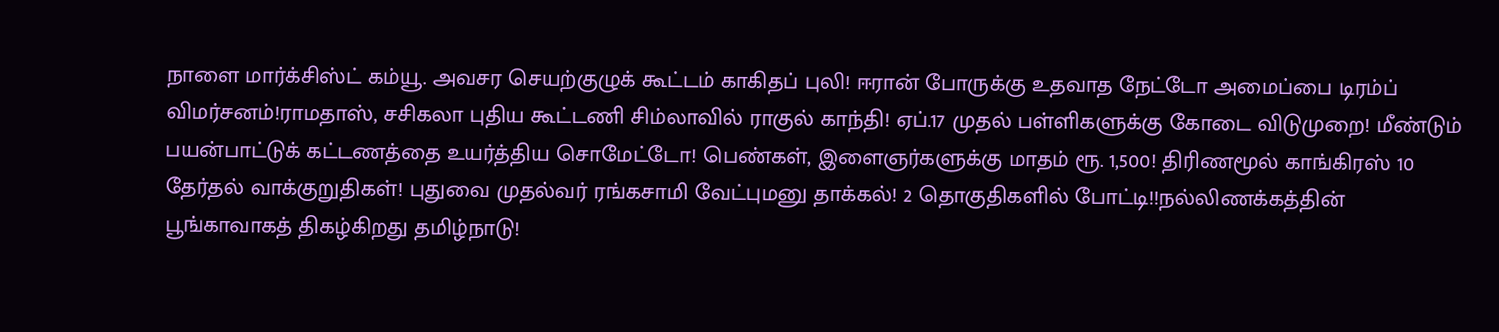நாளை மார்க்சிஸ்ட் கம்யூ. அவசர செயற்குழுக் கூட்டம் காகிதப் புலி! ஈரான் போருக்கு உதவாத நேட்டோ அமைப்பை டிரம்ப் விமர்சனம்!ராமதாஸ், சசிகலா புதிய கூட்டணி சிம்லாவில் ராகுல் காந்தி! ஏப்.17 முதல் பள்ளிகளுக்கு கோடை விடுமுறை! மீண்டும் பயன்பாட்டுக் கட்டணத்தை உயர்த்திய சொமேட்டோ! பெண்கள், இளைஞர்களுக்கு மாதம் ரூ. 1,500! திரிணமூல் காங்கிரஸ் 10 தேர்தல் வாக்குறுதிகள்! புதுவை முதல்வர் ரங்கசாமி வேட்புமனு தாக்கல்! 2 தொகுதிகளில் போட்டி!!நல்லிணக்கத்தின் பூங்காவாகத் திகழ்கிறது தமிழ்நாடு!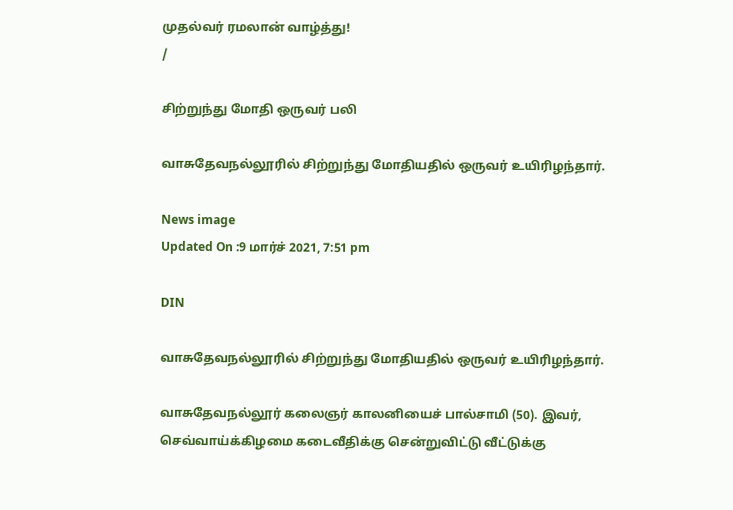முதல்வர் ரமலான் வாழ்த்து!
/

சிற்றுந்து மோதி ஒருவர் பலி

வாசுதேவநல்லூரில் சிற்றுந்து மோதியதில் ஒருவர் உயிரிழந்தார்.

News image
Updated On :9 மார்ச் 2021, 7:51 pm

DIN

வாசுதேவநல்லூரில் சிற்றுந்து மோதியதில் ஒருவர் உயிரிழந்தார்.

வாசுதேவநல்லூர் கலைஞர் காலனியைச் பால்சாமி (50). இவர், செவ்வாய்க்கிழமை கடைவீதிக்கு சென்றுவிட்டு வீட்டுக்கு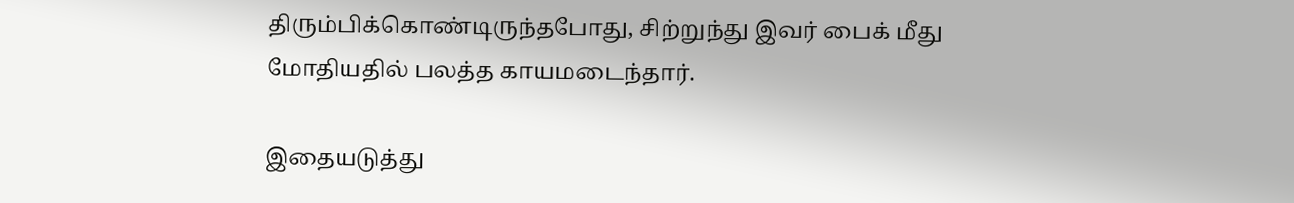திரும்பிக்கொண்டிருந்தபோது, சிற்றுந்து இவர் பைக் மீது மோதியதில் பலத்த காயமடைந்தார்.

இதையடுத்து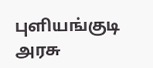புளியங்குடி அரசு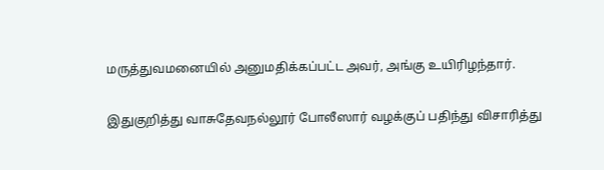மருத்துவமனையில் அனுமதிக்கப்பட்ட அவர், அங்கு உயிரிழந்தார்.

இதுகுறித்து வாசுதேவநல்லூர் போலீஸார் வழக்குப் பதிந்து விசாரித்து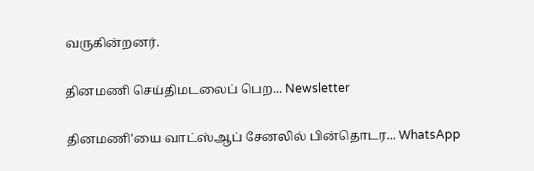வருகின்றனர்.

தினமணி செய்திமடலைப் பெற... Newsletter

தினமணி'யை வாட்ஸ்ஆப் சேனலில் பின்தொடர... WhatsApp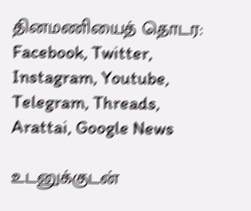தினமணியைத் தொடர: Facebook, Twitter, Instagram, Youtube, Telegram, Threads, Arattai, Google News

உடனுக்குடன்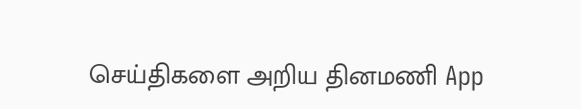செய்திகளை அறிய தினமணி App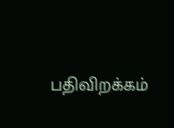பதிவிறக்கம்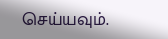செய்யவும்.